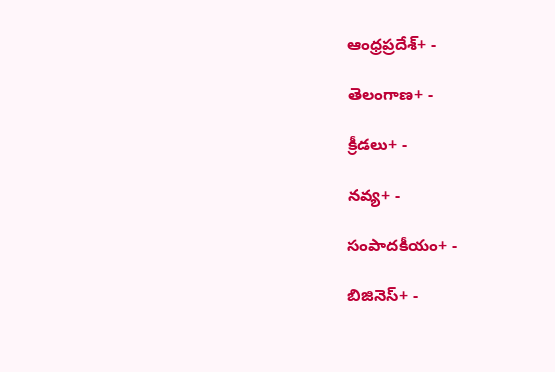ఆంధ్రప్రదేశ్+ -

తెలంగాణ+ -

క్రీడలు+ -

నవ్య+ -

సంపాదకీయం+ -

బిజినెస్+ -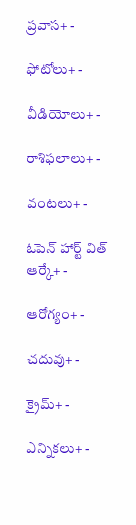ప్రవాస+ -

ఫోటోలు+ -

వీడియోలు+ -

రాశిఫలాలు+ -

వంటలు+ -

ఓపెన్ హార్ట్ విత్ ఆర్కే+ -

ఆరోగ్యం+ -

చదువు+ -

క్రైమ్+ -

ఎన్నికలు+ -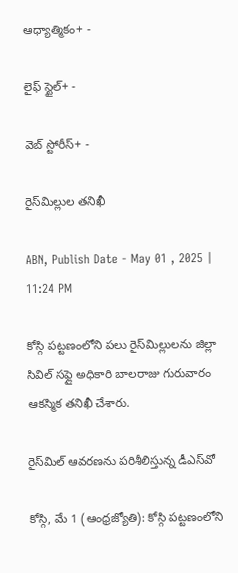ఆధ్యాత్మికం+ -

లైఫ్ స్టైల్+ -

వెబ్ స్టోరీస్+ -

రైస్‌మిల్లుల తనిఖీ

ABN, Publish Date - May 01 , 2025 | 11:24 PM

కోస్గి పట్టణంలోని పలు రైస్‌మిల్లులను జిల్లా సివిల్‌ సఫ్లై అధికారి బాలరాజు గురువారం ఆకస్మిక తనిఖీ చేశారు.

రైస్‌మిల్‌ ఆవరణను పరిశీలిస్తున్న డీఎస్‌వో

కోస్గి, మే 1 (ఆంధ్రజ్యోతి): కోస్గి పట్టణంలోని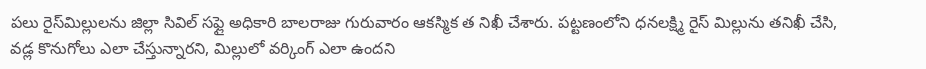పలు రైస్‌మిల్లులను జిల్లా సివిల్‌ సఫ్లై అధికారి బాలరాజు గురువారం ఆకస్మిక త నిఖీ చేశారు. పట్టణంలోని ధనలక్ష్మి రైస్‌ మిల్లును తనిఖీ చేసి, వడ్ల కొనుగోలు ఎలా చేస్తున్నారని, మిల్లులో వర్కింగ్‌ ఎలా ఉందని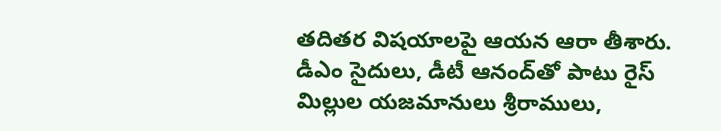తదితర విషయాలపై ఆయన ఆరా తీశారు. డీఎం సైదులు, డీటీ ఆనంద్‌తో పాటు రైస్‌ మిల్లుల యజమానులు శ్రీరాములు,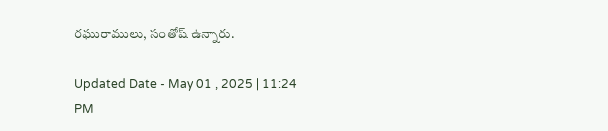రఘురాములు, సంతోష్‌ ఉన్నారు.

Updated Date - May 01 , 2025 | 11:24 PM